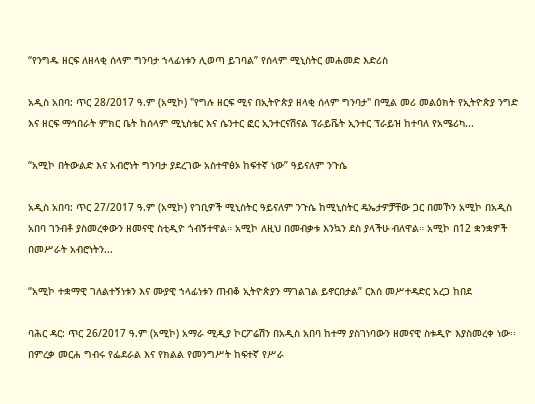“የንግዱ ዘርፍ ለዘላቂ ሰላም ግንባታ ኀላፊነቱን ሊወጣ ይገባል” የሰላም ሚኒስትር መሐመድ እድሪስ

አዲስ አበባ: ጥር 28/2017 ዓ.ም (አሚኮ) "የግሉ ዘርፍ ሚና በኢትዮጵያ ዘላቂ ሰላም ግንባታ" በሚል መሪ መልዕክት የኢትዮጵያ ንግድ እና ዘርፍ ማኅበራት ምክር ቤት ከሰላም ሚኒስቴር እና ሴንተር ፎር ኢንተርናሽናል ፕራይቬት ኢንተር ፕራይዝ ከተባለ የአሜሪካ...

“አሚኮ በትውልድ እና አብሮነት ግንባታ ያደረገው አስተዋፅኦ ከፍተኛ ነው” ዓይናለም ንጉሴ

አዲስ አበባ: ጥር 27/2017 ዓ.ም (አሚኮ) የገቢዎች ሚኒስትር ዓይናለም ንጉሴ ከሚኒስትር ዴኤታዎቻቸው ጋር በመኾን አሚኮ በአዲስ አበባ ገንብቶ ያስመረቀውን ዘመናዊ ስቲዲዮ ጎብኝተዋል። አሚኮ ለዚህ በመብቃቱ እንኳን ደስ ያላችሁ ብለዋል። አሚኮ በ12 ቋንቋዎች በመሥራት አብሮነትን...

“አሚኮ ተቋማዊ ገለልተኝነቱን እና ሙያዊ ኀላፊነቱን ጠብቆ ኢትዮጵያን ማገልገል ይኖርበታል” ርእሰ መሥተዳድር አረጋ ከበደ

ባሕር ዳር: ጥር 26/2017 ዓ.ም (አሚኮ) አማራ ሚዲያ ኮርፖሬሽን በአዲስ አበባ ከተማ ያስገነባውን ዘመናዊ ስቱዲዮ እያስመረቀ ነው፡፡ በምረቃ መርሐ ግብሩ የፌደራል እና የክልል የመንግሥት ከፍተኛ የሥራ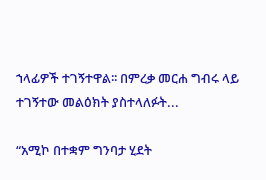ኀላፊዎች ተገኝተዋል፡፡ በምረቃ መርሐ ግብሩ ላይ ተገኝተው መልዕክት ያስተላለፉት...

“አሚኮ በተቋም ግንባታ ሂደት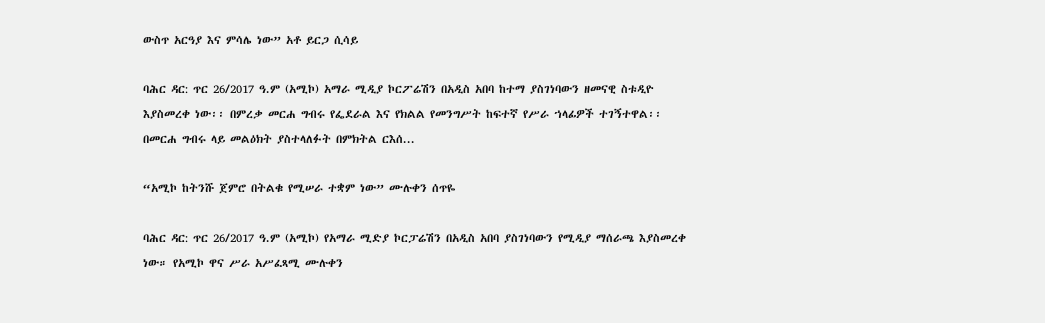ውስጥ አርዓያ እና ምሳሌ ነው” አቶ ይርጋ ሲሳይ

ባሕር ዳር: ጥር 26/2017 ዓ.ም (አሚኮ) አማራ ሚዲያ ኮርፖሬሽን በአዲስ አበባ ከተማ ያስገነባውን ዘመናዊ ስቱዲዮ እያስመረቀ ነው፡፡ በምረቃ መርሐ ግብሩ የፌደራል እና የክልል የመንግሥት ከፍተኛ የሥራ ኀላፊዎች ተገኝተዋል፡፡ በመርሐ ግብሩ ላይ መልዕክት ያስተላለፉት በምክትል ርእሰ...

“አሚኮ ከትንሹ ጀምሮ በትልቁ የሚሠራ ተቋም ነው” ሙሉቀን ሰጥዬ

ባሕር ዳር: ጥር 26/2017 ዓ.ም (አሚኮ) የአማራ ሚድያ ኮርፓሬሽን በአዲስ አበባ ያስገነባውን የሚዲያ ማሰራጫ እያስመረቀ ነው። የአሚኮ ዋና ሥራ አሥፈጻሚ ሙሉቀን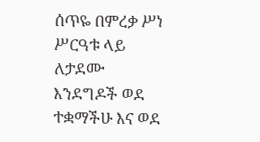ሰጥዬ በምረቃ ሥነ ሥርዓቱ ላይ ለታደሙ እንደግዶች ወደ ተቋማችሁ እና ወደ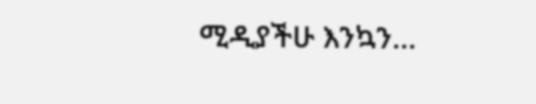ሚዲያችሁ እንኳን...